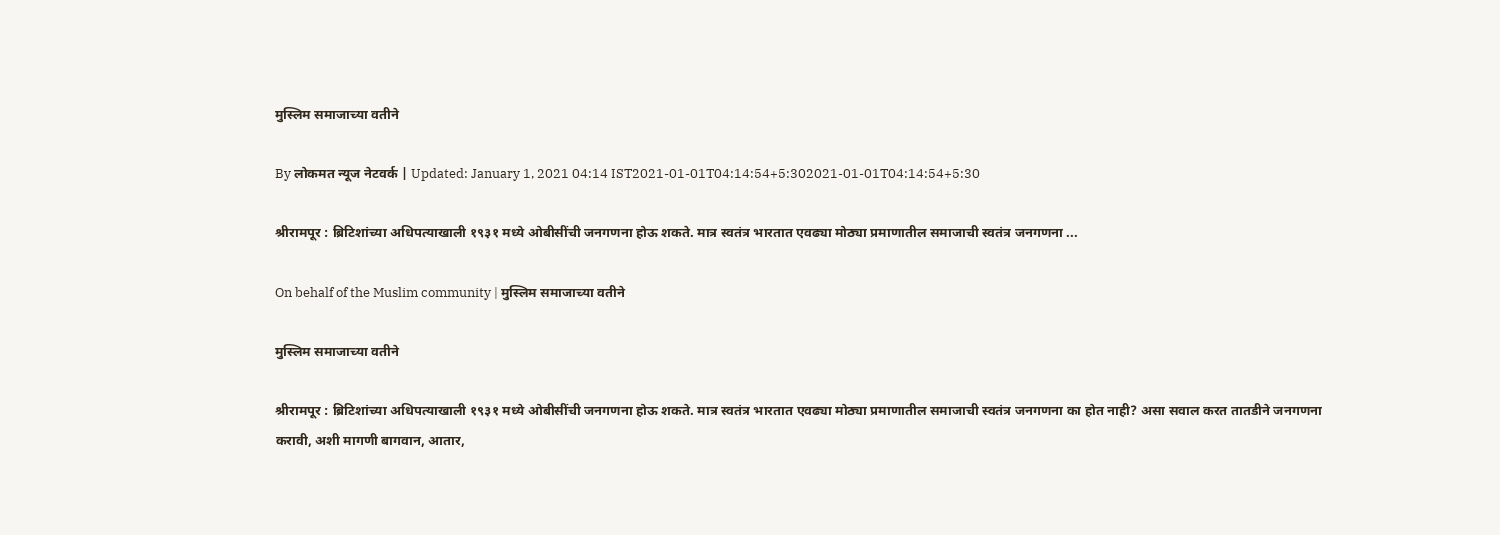मुस्लिम समाजाच्या वतीने

By लोकमत न्यूज नेटवर्क | Updated: January 1, 2021 04:14 IST2021-01-01T04:14:54+5:302021-01-01T04:14:54+5:30

श्रीरामपूर : ब्रिटिशांच्या अधिपत्याखाली १९३१ मध्ये ओबीसींची जनगणना होऊ शकते. मात्र स्वतंत्र भारतात एवढ्या मोठ्या प्रमाणातील समाजाची स्वतंत्र जनगणना ...

On behalf of the Muslim community | मुस्लिम समाजाच्या वतीने

मुस्लिम समाजाच्या वतीने

श्रीरामपूर : ब्रिटिशांच्या अधिपत्याखाली १९३१ मध्ये ओबीसींची जनगणना होऊ शकते. मात्र स्वतंत्र भारतात एवढ्या मोठ्या प्रमाणातील समाजाची स्वतंत्र जनगणना का होत नाही? असा सवाल करत तातडीने जनगणना करावी, अशी मागणी बागवान, आतार,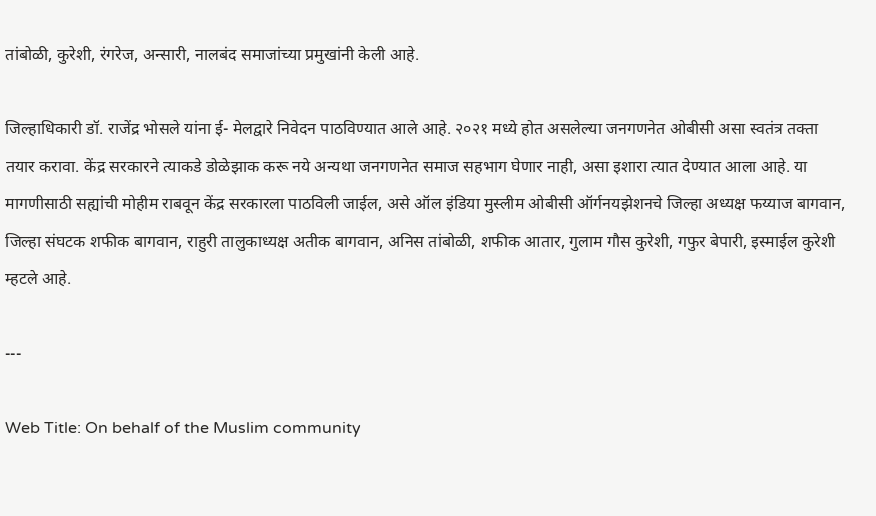तांबोळी, कुरेशी, रंगरेज, अन्सारी, नालबंद समाजांच्या प्रमुखांनी केली आहे.

जिल्हाधिकारी डॉ. राजेंद्र भोसले यांना ई- मेलद्वारे निवेदन पाठविण्यात आले आहे. २०२१ मध्ये होत असलेल्या जनगणनेत ओबीसी असा स्वतंत्र तक्ता तयार करावा. केंद्र सरकारने त्याकडे डोळेझाक करू नये अन्यथा जनगणनेत समाज सहभाग घेणार नाही, असा इशारा त्यात देण्यात आला आहे. या मागणीसाठी सह्यांची मोहीम राबवून केंद्र सरकारला पाठविली जाईल, असे ऑल इंडिया मुस्लीम ओबीसी ऑर्गनयझेशनचे जिल्हा अध्यक्ष फय्याज बागवान, जिल्हा संघटक शफीक बागवान, राहुरी तालुकाध्यक्ष अतीक बागवान, अनिस तांबोळी, शफीक आतार, गुलाम गौस कुरेशी, गफुर बेपारी, इस्माईल कुरेशी म्हटले आहे.

---

Web Title: On behalf of the Muslim community